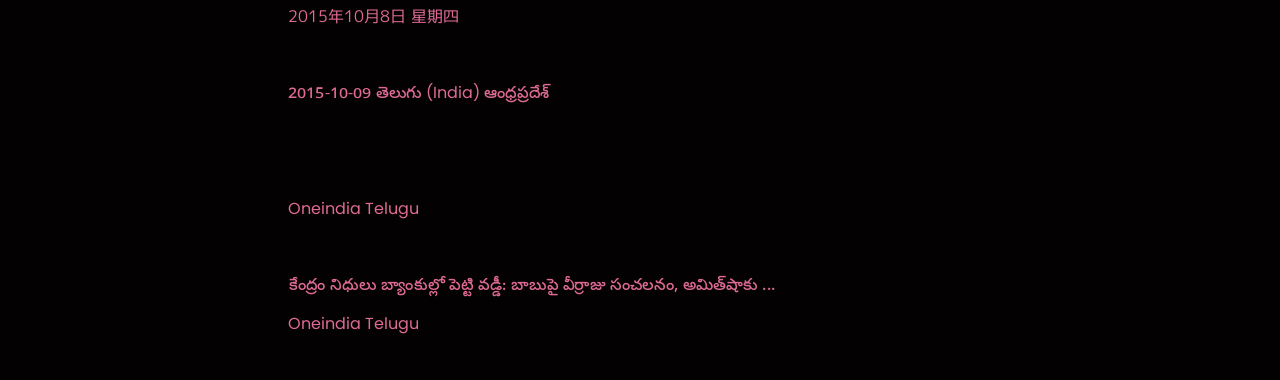2015年10月8日 星期四

2015-10-09 తెలుగు (India) ఆంధ్రప్రదేశ్


Oneindia Telugu

కేంద్రం నిధులు బ్యాంకుల్లో పెట్టి వడ్డీ: బాబుపై వీర్రాజు సంచలనం, అమిత్‌షాకు ...
Oneindia Telugu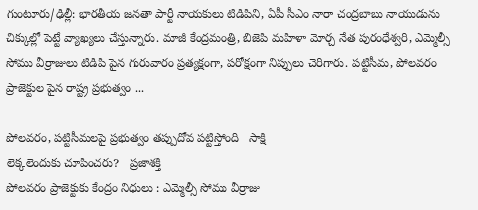గుంటూరు/ఢిల్లీ: భారతీయ జనతా పార్టీ నాయకులు టిడిపిని, ఏపీ సీఎం నారా చంద్రబాబు నాయుడును చిక్కుల్లో పెట్టే వ్యాఖ్యలు చేస్తున్నారు. మాజీ కేంద్రమంత్రి, బిజెపి మహిళా మోర్చ నేత పురంధేశ్వరి, ఎమ్మెల్సీ సోము వీర్రాజులు టిడిపి పైన గురువారం ప్రత్యక్షంగా, పరోక్షంగా నిప్పులు చెరిగారు. పట్టిసీమ, పోలవరం ప్రాజెక్టుల పైన రాష్ట్ర ప్రభుత్వం ...

పోలవరం, పట్టిసీమలపై ప్రభుత్వం తప్పుదోవ పట్టిస్తోంది   సాక్షి
లెక్కలెందుకు చూపించరు?   ప్రజాశక్తి
పోలవరం ప్రాజెక్టుకు కేంద్రం నిధులు : ఎమ్మెల్సీ సోము వీర్రాజు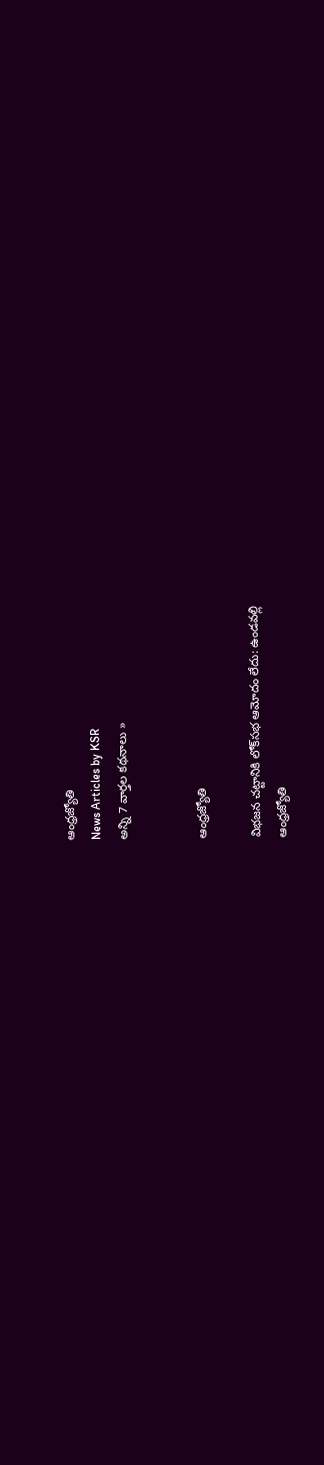ఆంధ్రజ్యోతి
News Articles by KSR
అన్ని 7 వార్తల కథనాలు »


ఆంధ్రజ్యోతి

విభజన చట్టానికి లోక్‌సభ ఆమోదం లేదు: ఉండవల్లి
ఆంధ్రజ్యోతి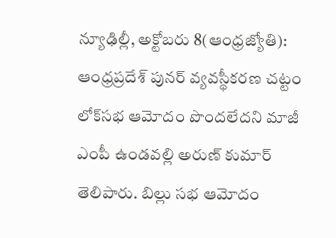న్యూఢిల్లీ, అక్టోబరు 8(ఆంధ్రజ్యోతి): ఆంధ్రప్రదేశ్‌ పునర్‌ వ్యవస్థీకరణ చట్టం లోక్‌సభ ఆమోదం పొందలేదని మాజీ ఎంపీ ఉండవల్లి అరుణ్‌ కుమార్‌ తెలిపారు. బిల్లు సభ ఆమోదం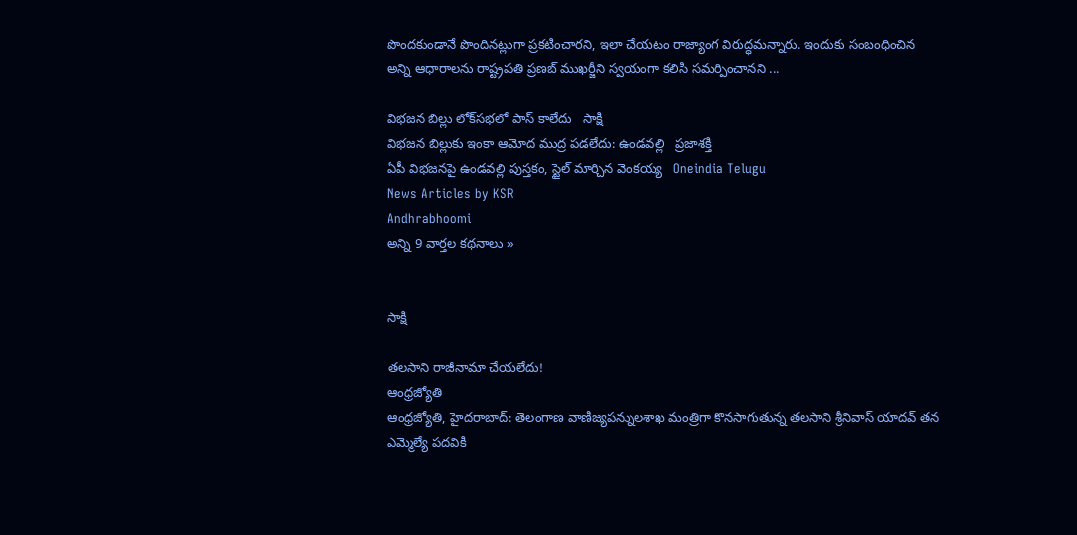పొందకుండానే పొందినట్లుగా ప్రకటించారని, ఇలా చేయటం రాజ్యాంగ విరుద్ధమన్నారు. ఇందుకు సంబంధించిన అన్ని ఆధారాలను రాష్ట్రపతి ప్రణబ్‌ ముఖర్జీని స్వయంగా కలిసి సమర్పించానని ...

విభజన బిల్లు లోక్‌సభలో పాస్ కాలేదు   సాక్షి
విభజన బిల్లుకు ఇంకా ఆమోద ముద్ర పడలేదు: ఉండవల్లి   ప్రజాశక్తి
ఏపీ విభజనపై ఉండవల్లి పుస్తకం, స్టైల్ మార్చిన వెంకయ్య   Oneindia Telugu
News Articles by KSR
Andhrabhoomi
అన్ని 9 వార్తల కథనాలు »


సాక్షి

తలసాని రాజీనామా చేయలేదు!
ఆంధ్రజ్యోతి
ఆంధ్రజ్యోతి, హైదరాబాద్‌: తెలంగాణ వాణిజ్యపన్నులశాఖ మంత్రిగా కొనసాగుతున్న తలసాని శ్రీనివాస్‌ యాదవ్‌ తన ఎమ్మెల్యే పదవికి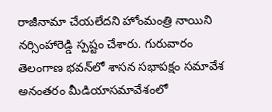రాజీనామా చేయలేదని హోంమంత్రి నాయిని నర్సింహారెడ్డి స్పష్టం చేశారు. గురువారం తెలంగాణ భవన్‌లో శాసన సభాపక్షం సమావేశ అనంతరం మీడియాసమావేశంలో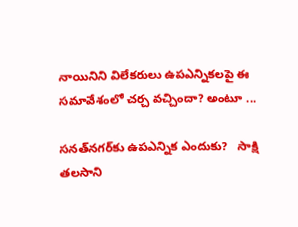నాయినిని విలేకరులు ఉపఎన్నికలపై ఈ సమావేశంలో చర్చ వచ్చిందా? అంటూ ...

సనత్‌నగర్‌కు ఉపఎన్నిక ఎందుకు?   సాక్షి
తలసాని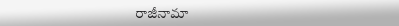రాజీనామా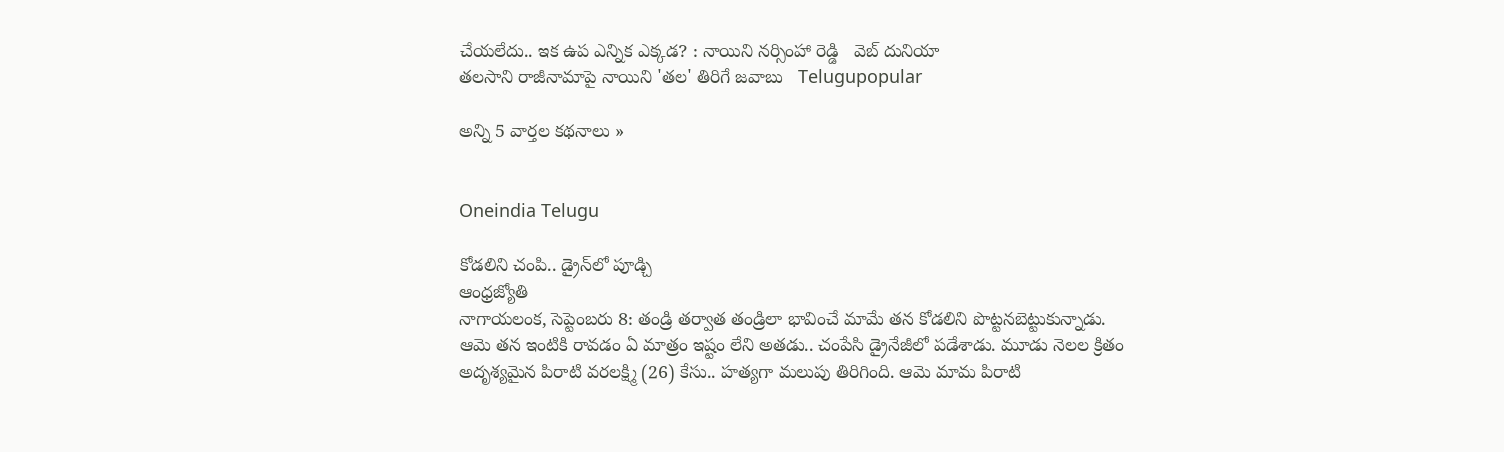చేయలేదు.. ఇక ఉప ఎన్నిక ఎక్కడ? : నాయిని నర్సింహా రెడ్డి   వెబ్ దునియా
తలసాని రాజీనామాపై నాయిని 'తల' తిరిగే జవాబు   Telugupopular

అన్ని 5 వార్తల కథనాలు »


Oneindia Telugu

కోడలిని చంపి.. డ్రైన్‌లో పూడ్చి
ఆంధ్రజ్యోతి
నాగాయలంక, సెప్టెంబరు 8: తండ్రి తర్వాత తండ్రిలా భావించే మామే తన కోడలిని పొట్టనబెట్టుకున్నాడు. ఆమె తన ఇంటికి రావడం ఏ మాత్రం ఇష్టం లేని అతడు.. చంపేసి డ్రైనేజీలో పడేశాడు. మూడు నెలల క్రితం అదృశ్యమైన పిరాటి వరలక్ష్మి (26) కేసు.. హత్యగా మలుపు తిరిగింది. ఆమె మామ పిరాటి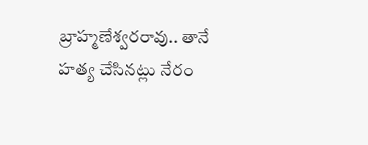బ్రాహ్మణేశ్వరరావు.. తానే హత్య చేసినట్లు నేరం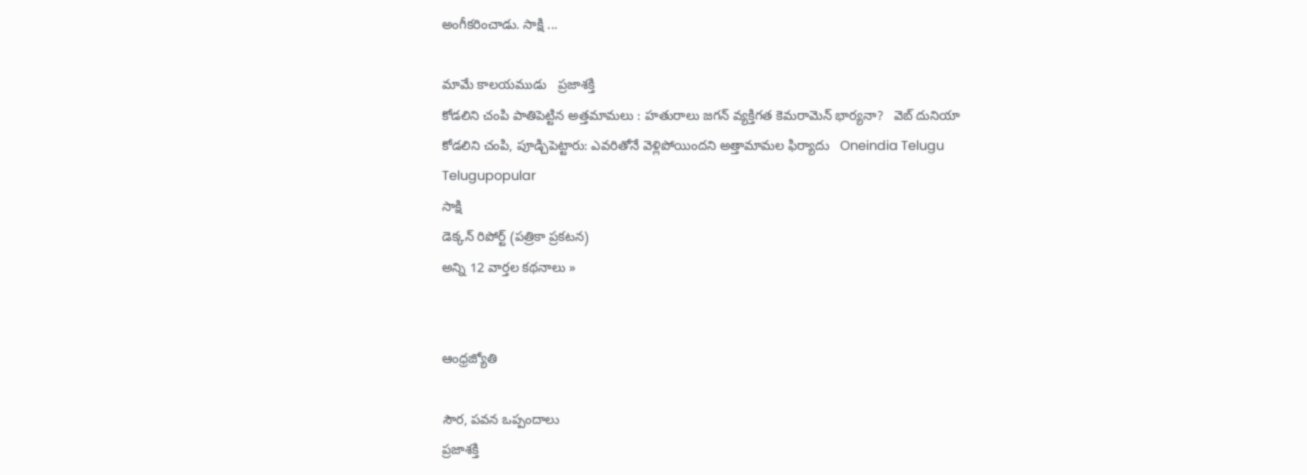అంగీకరించాడు. సాక్షి ...

మామే కాలయముడు   ప్రజాశక్తి
కోడలిని చంపి పాతిపెట్టిన అత్తమామలు : హతురాలు జగన్ వ్యక్తిగత కెమరామెన్ భార్యనా?   వెబ్ దునియా
కోడలిని చంపి, పూడ్చిపెట్టారు: ఎవరితోనే వెళ్లిపోయిందని అత్తామామల ఫిర్యాదు   Oneindia Telugu
Telugupopular
సాక్షి
డెక్కన్ రిపోర్ట్ (పత్రికా ప్రకటన)
అన్ని 12 వార్తల కథనాలు »


ఆంధ్రజ్యోతి

సౌర, పవన ఒప్పందాలు
ప్రజాశక్తి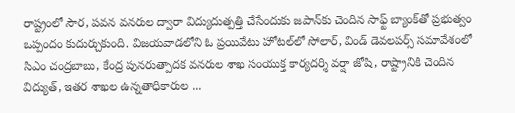రాష్ట్రంలో సౌర, పవన వనరుల ద్వారా విద్యుదుత్పత్తి చేసేందుకు జపాన్‌కు చెందిన సాఫ్ట్‌ బ్యాంక్‌తో ప్రభుత్వం ఒప్పందం కుదుర్చుకుంది. విజయవాడలోని ఓ ప్రయివేటు హోటల్‌లో సోలార్‌, విండ్‌ డెవలపర్స్‌ సమావేశంలో సిఎం చంద్రబాబు, కేంద్ర పునరుత్పాదక వనరుల శాఖ సంయుక్త కార్యదర్శి వర్షా జోషి, రాష్ట్రానికి చెందిన విద్యుత్‌, ఇతర శాఖల ఉన్నతాధికారుల ...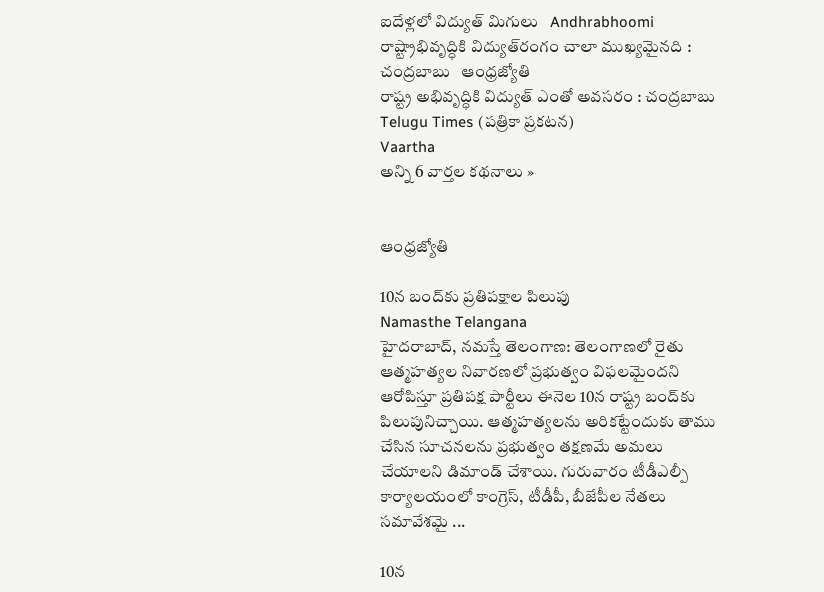ఐదేళ్లలో విద్యుత్ మిగులు   Andhrabhoomi
రాష్ట్రాభివృద్ధికి విద్యుత్‌రంగం చాలా ముఖ్యమైనది : చంద్రబాబు   ఆంధ్రజ్యోతి
రాష్ట్ర అభివృద్ధికి విద్యుత్ ఎంతో అవసరం : చంద్రబాబు   Telugu Times (పత్రికా ప్రకటన)
Vaartha
అన్ని 6 వార్తల కథనాలు »


ఆంధ్రజ్యోతి

10న బంద్‌కు ప్రతిపక్షాల పిలుపు
Namasthe Telangana
హైదరాబాద్, నమస్తే తెలంగాణ: తెలంగాణలో రైతు ఆత్మహత్యల నివారణలో ప్రభుత్వం విఫలమైందని ఆరోపిస్తూ ప్రతిపక్ష పార్టీలు ఈనెల 10న రాష్ట్ర బంద్‌కు పిలుపునిచ్చాయి. ఆత్మహత్యలను అరికట్టేందుకు తాము చేసిన సూచనలను ప్రభుత్వం తక్షణమే అమలు చేయాలని డిమాండ్ చేశాయి. గురువారం టీడీఎల్పీ కార్యాలయంలో కాంగ్రెస్, టీడీపీ, బీజేపీల నేతలు సమావేశమై ...

10న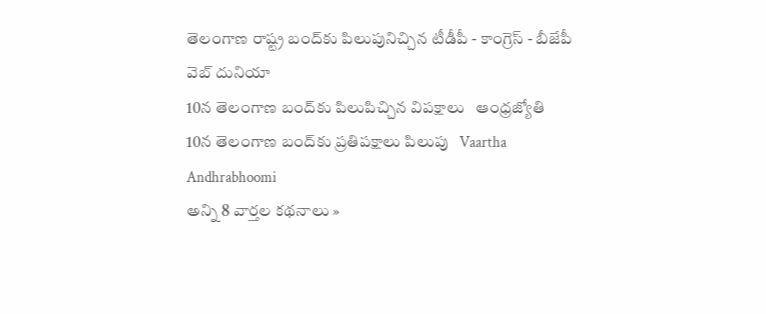తెలంగాణ రాష్ట్ర బంద్‌కు పిలుపునిచ్చిన టీడీపీ - కాంగ్రెస్ - బీజేపీ   వెబ్ దునియా
10న తెలంగాణ బంద్‌కు పిలుపిచ్చిన విపక్షాలు   ఆంధ్రజ్యోతి
10న తెలంగాణ బంద్‌కు ప్రతిపక్షాలు పిలుపు   Vaartha
Andhrabhoomi
అన్ని 8 వార్తల కథనాలు »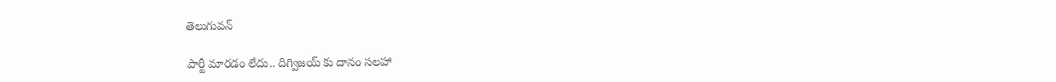తెలుగువన్

పార్టీ మారడం లేదు.. దిగ్విజయ్ కు దానం సలహా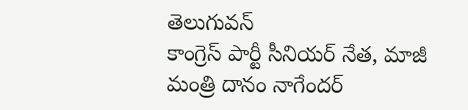తెలుగువన్
కాంగ్రెస్ పార్టీ సీనియర్ నేత, మాజీ మంత్రి దానం నాగేందర్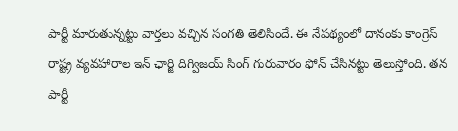పార్టీ మారుతున్నట్టు వార్తలు వచ్చిన సంగతి తెలిసిందే. ఈ నేపథ్యంలో దానంకు కాంగ్రెస్ రాష్ట్ర వ్యవహారాల ఇన్ ఛార్జి దిగ్విజయ్ సింగ్ గురువారం ఫోన్ చేసినట్టు తెలుస్తోంది. తన పార్టీ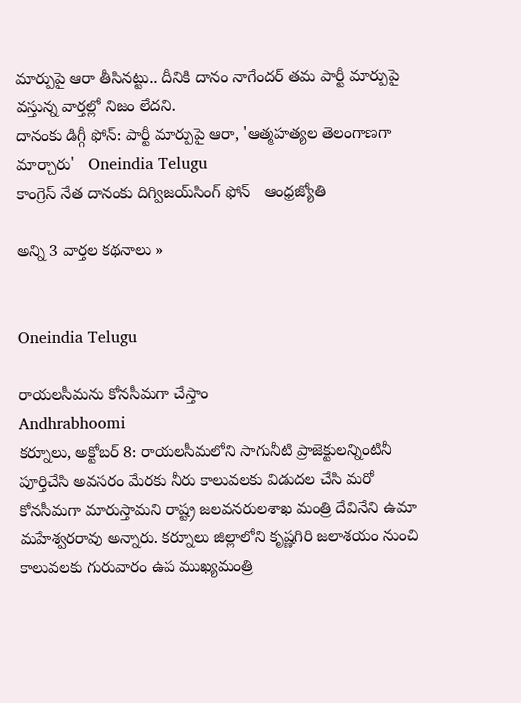మార్పుపై ఆరా తీసినట్టు.. దీనికి దానం నాగేందర్ తమ పార్టీ మార్పుపై వస్తున్న వార్తల్లో నిజం లేదని.
దానంకు డిగ్గీ ఫోన్: పార్టీ మార్పుపై ఆరా, 'ఆత్మహత్యల తెలంగాణగా మార్చారు'   Oneindia Telugu
కాంగ్రెస్ నేత దానంకు దిగ్విజయ్‌సింగ్‌ ఫోన్‌   ఆంధ్రజ్యోతి

అన్ని 3 వార్తల కథనాలు »


Oneindia Telugu

రాయలసీమను కోనసీమగా చేస్తాం
Andhrabhoomi
కర్నూలు, అక్టోబర్ 8: రాయలసీమలోని సాగునీటి ప్రాజెక్టులన్నింటినీ పూర్తిచేసి అవసరం మేరకు నీరు కాలువలకు విడుదల చేసి మరో కోనసీమగా మారుస్తామని రాష్ట్ర జలవనరులశాఖ మంత్రి దేవినేని ఉమా మహేశ్వరరావు అన్నారు. కర్నూలు జిల్లాలోని కృష్ణగిరి జలాశయం నుంచి కాలువలకు గురువారం ఉప ముఖ్యమంత్రి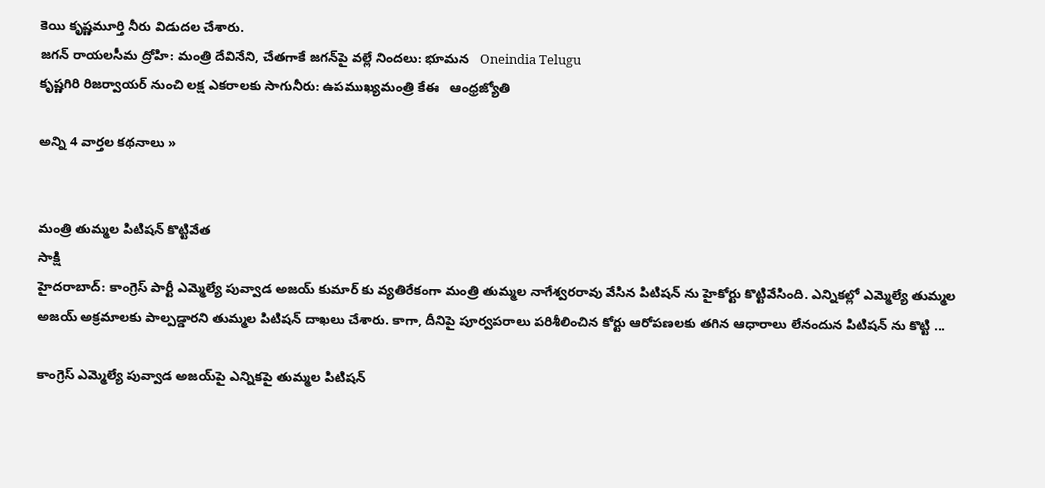కెయి కృష్ణమూర్తి నీరు విడుదల చేశారు.
జగన్ రాయలసీమ ద్రోహి: మంత్రి దేవినేని, చేతగాకే జగన్‌పై వల్లే నిందలు: భూమన   Oneindia Telugu
కృష్ణగిరి రిజర్వాయర్ నుంచి లక్ష ఎకరాలకు సాగునీరు: ఉపముఖ్యమంత్రి కేఈ   ఆంధ్రజ్యోతి

అన్ని 4 వార్తల కథనాలు »


మంత్రి తుమ్మల పిటిషన్ కొట్టివేత
సాక్షి
హైదరాబాద్: కాంగ్రెస్ పార్టీ ఎమ్మెల్యే పువ్వాడ అజయ్ కుమార్ కు వ్యతిరేకంగా మంత్రి తుమ్మల నాగేశ్వరరావు వేసిన పిటిషన్ ను హైకోర్టు కొట్టివేసింది. ఎన్నికల్లో ఎమ్మెల్యే తుమ్మల అజయ్ అక్రమాలకు పాల్పడ్డారని తుమ్మల పిటిషన్ దాఖలు చేశారు. కాగా, దీనిపై పూర్వపరాలు పరిశీలించిన కోర్టు ఆరోపణలకు తగిన ఆధారాలు లేనందున పిటిషన్ ను కొట్టి ...

కాంగ్రెస్‌ ఎమ్మెల్యే పువ్వాడ అజయ్‌పై ఎన్నికపై తుమ్మల పిటిషన్‌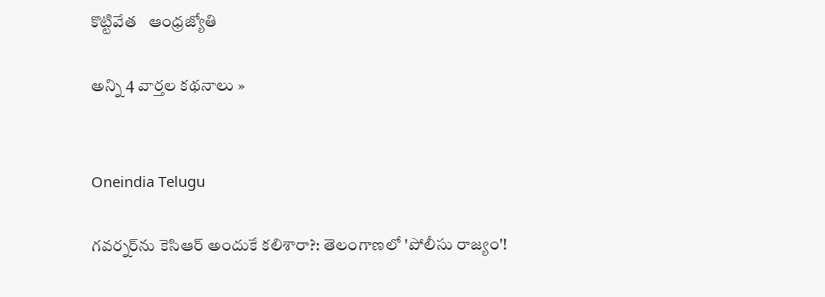కొట్టివేత   ఆంధ్రజ్యోతి

అన్ని 4 వార్తల కథనాలు »


Oneindia Telugu

గవర్నర్‌ను కెసిఆర్ అందుకే కలిశారా?: తెలంగాణలో 'పోలీసు రాజ్యం'!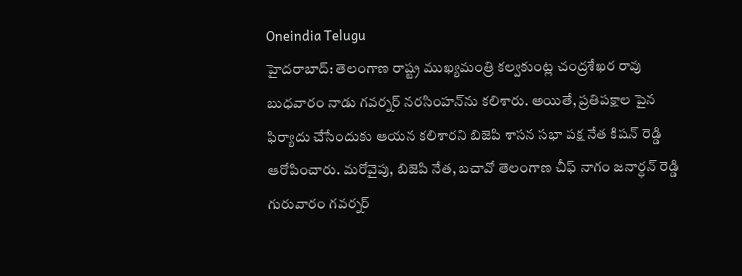Oneindia Telugu
హైదరాబాద్: తెలంగాణ రాష్ట్ర ముఖ్యమంత్రి కల్వకుంట్ల చంద్రశేఖర రావు బుధవారం నాడు గవర్నర్ నరసింహన్‌ను కలిశారు. అయితే, ప్రతిపక్షాల పైన ఫిర్యాదు చేసేందుకు ఆయన కలిశారని బిజెపి శాసన సభా పక్ష నేత కిషన్ రెడ్డి ఆరోపించారు. మరోవైపు, బిజెపి నేత, బచావో తెలంగాణ చీఫ్ నాగం జనార్ధన్ రెడ్డి గురువారం గవర్నర్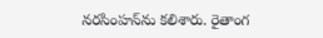నరసింహన్‌ను కలిశారు. రైతాంగ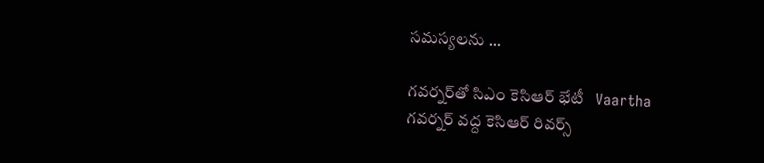సమస్యలను ...

గవర్నర్‌తో సిఎం కెసిఆర్‌ భేటీ   Vaartha
గవర్నర్ వద్ద కెసిఆర్ రివర్స్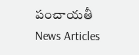పంచాయతీ   News Articles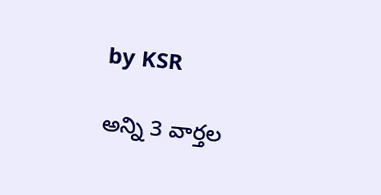by KSR

అన్ని 3 వార్తల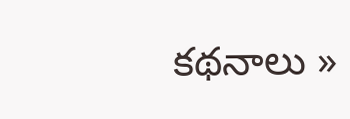కథనాలు »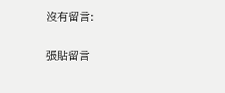沒有留言:

張貼留言